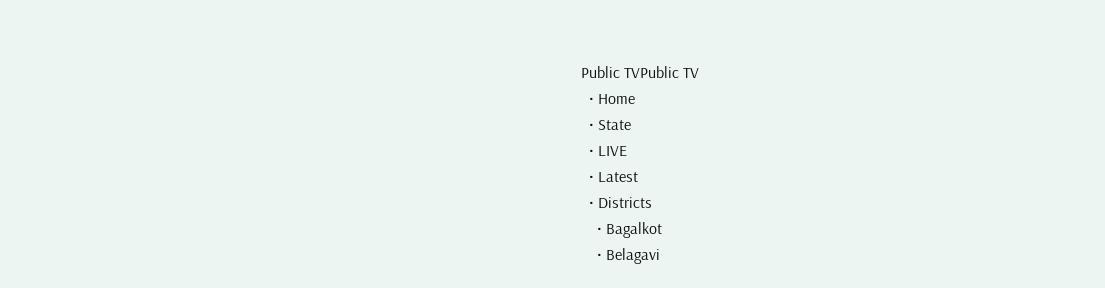Public TVPublic TV
  • Home
  • State
  • LIVE
  • Latest
  • Districts
    • Bagalkot
    • Belagavi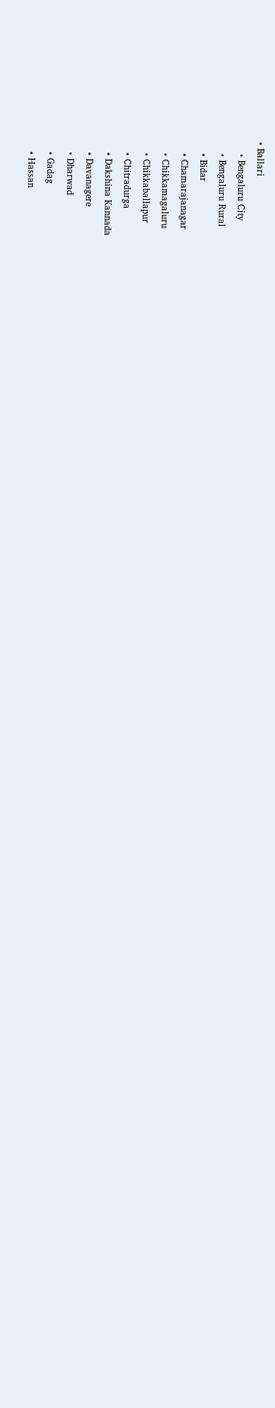• Ballari
    • Bengaluru City
    • Bengaluru Rural
    • Bidar
    • Chamarajanagar
    • Chikkamagaluru
    • Chikkaballapur
    • Chitradurga
    • Dakshina Kannada
    • Davanagere
    • Dharwad
    • Gadag
    • Hassan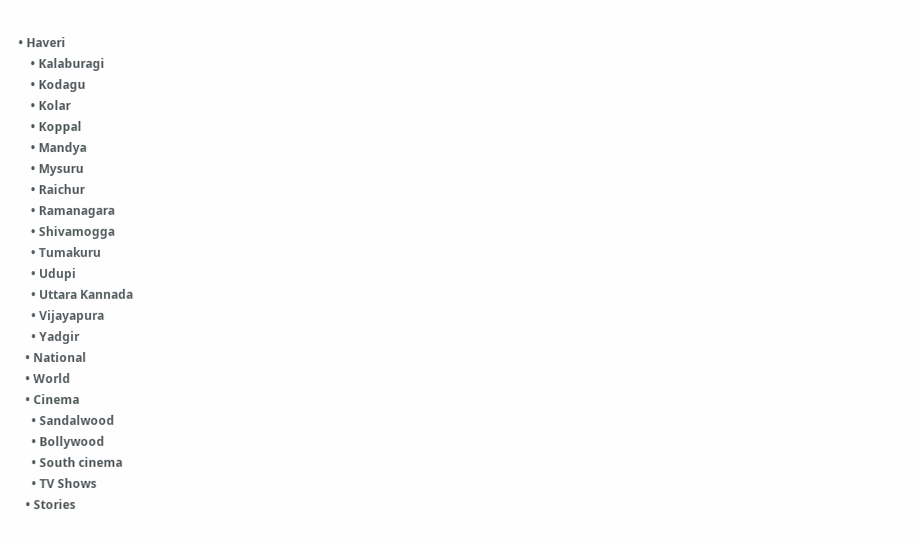• Haveri
    • Kalaburagi
    • Kodagu
    • Kolar
    • Koppal
    • Mandya
    • Mysuru
    • Raichur
    • Ramanagara
    • Shivamogga
    • Tumakuru
    • Udupi
    • Uttara Kannada
    • Vijayapura
    • Yadgir
  • National
  • World
  • Cinema
    • Sandalwood
    • Bollywood
    • South cinema
    • TV Shows
  • Stories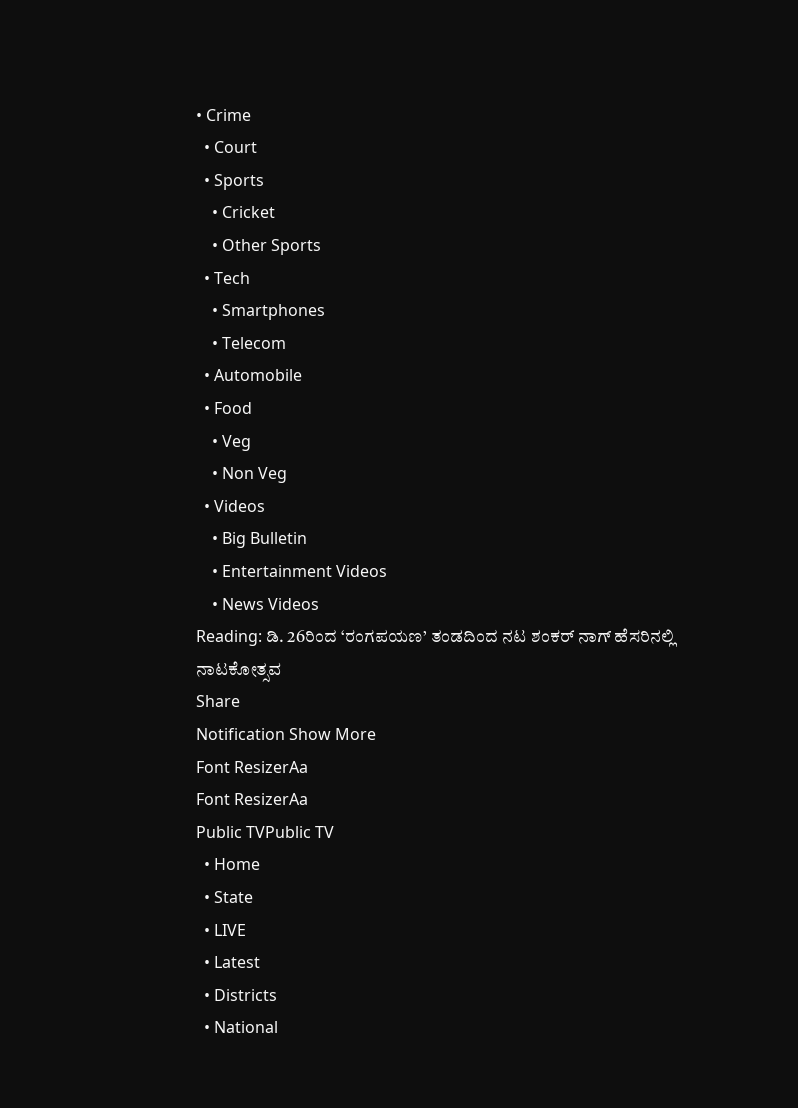• Crime
  • Court
  • Sports
    • Cricket
    • Other Sports
  • Tech
    • Smartphones
    • Telecom
  • Automobile
  • Food
    • Veg
    • Non Veg
  • Videos
    • Big Bulletin
    • Entertainment Videos
    • News Videos
Reading: ಡಿ. 26ರಿಂದ ‘ರಂಗಪಯಣ’ ತಂಡದಿಂದ ನಟ ಶಂಕರ್ ನಾಗ್ ಹೆಸರಿನಲ್ಲಿ ನಾಟಕೋತ್ಸವ
Share
Notification Show More
Font ResizerAa
Font ResizerAa
Public TVPublic TV
  • Home
  • State
  • LIVE
  • Latest
  • Districts
  • National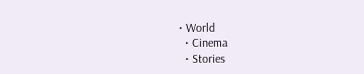• World
  • Cinema
  • Stories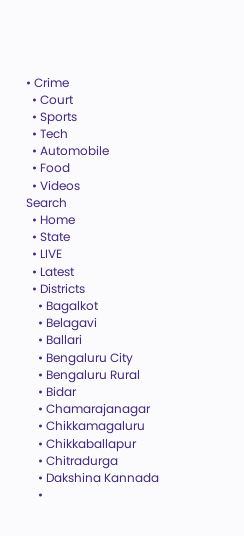• Crime
  • Court
  • Sports
  • Tech
  • Automobile
  • Food
  • Videos
Search
  • Home
  • State
  • LIVE
  • Latest
  • Districts
    • Bagalkot
    • Belagavi
    • Ballari
    • Bengaluru City
    • Bengaluru Rural
    • Bidar
    • Chamarajanagar
    • Chikkamagaluru
    • Chikkaballapur
    • Chitradurga
    • Dakshina Kannada
    •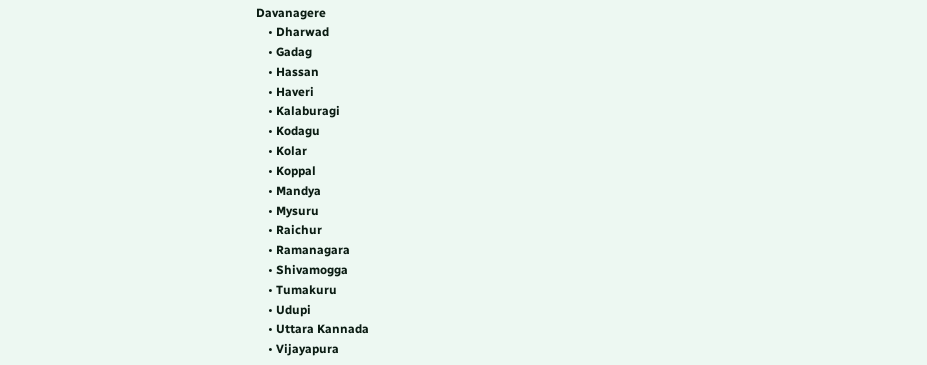Davanagere
    • Dharwad
    • Gadag
    • Hassan
    • Haveri
    • Kalaburagi
    • Kodagu
    • Kolar
    • Koppal
    • Mandya
    • Mysuru
    • Raichur
    • Ramanagara
    • Shivamogga
    • Tumakuru
    • Udupi
    • Uttara Kannada
    • Vijayapura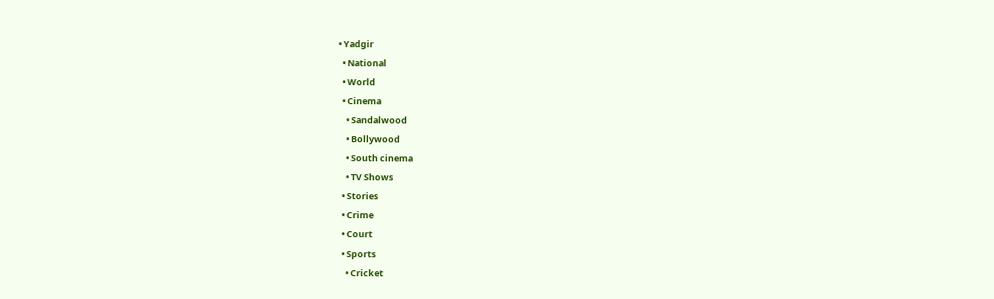• Yadgir
  • National
  • World
  • Cinema
    • Sandalwood
    • Bollywood
    • South cinema
    • TV Shows
  • Stories
  • Crime
  • Court
  • Sports
    • Cricket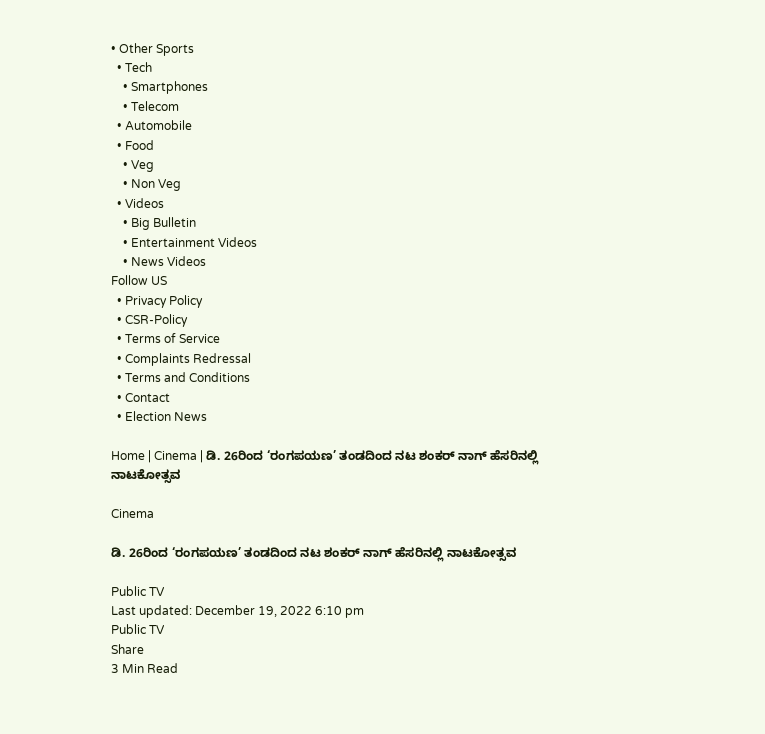• Other Sports
  • Tech
    • Smartphones
    • Telecom
  • Automobile
  • Food
    • Veg
    • Non Veg
  • Videos
    • Big Bulletin
    • Entertainment Videos
    • News Videos
Follow US
  • Privacy Policy
  • CSR-Policy
  • Terms of Service
  • Complaints Redressal
  • Terms and Conditions
  • Contact
  • Election News

Home | Cinema | ಡಿ. 26ರಿಂದ ‘ರಂಗಪಯಣ’ ತಂಡದಿಂದ ನಟ ಶಂಕರ್ ನಾಗ್ ಹೆಸರಿನಲ್ಲಿ ನಾಟಕೋತ್ಸವ

Cinema

ಡಿ. 26ರಿಂದ ‘ರಂಗಪಯಣ’ ತಂಡದಿಂದ ನಟ ಶಂಕರ್ ನಾಗ್ ಹೆಸರಿನಲ್ಲಿ ನಾಟಕೋತ್ಸವ

Public TV
Last updated: December 19, 2022 6:10 pm
Public TV
Share
3 Min Read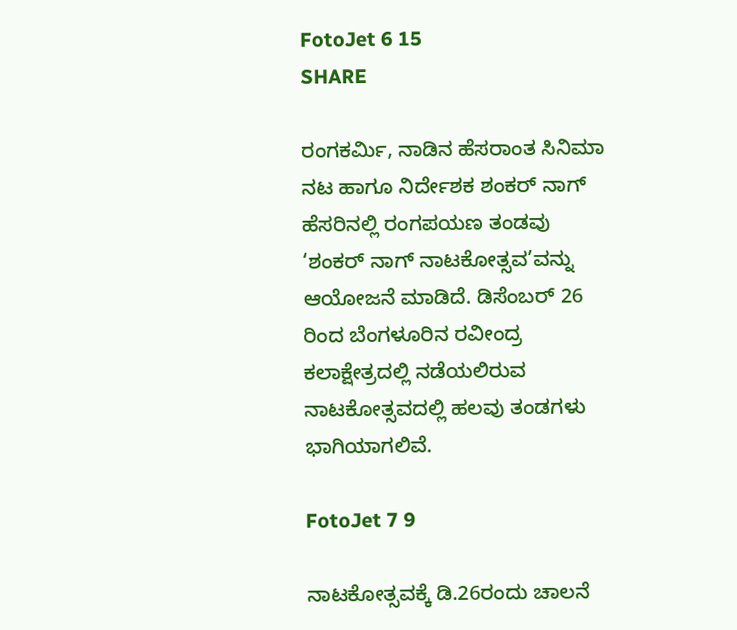FotoJet 6 15
SHARE

ರಂಗಕರ್ಮಿ, ನಾಡಿನ ಹೆಸರಾಂತ ಸಿನಿಮಾ ನಟ ಹಾಗೂ ನಿರ್ದೇಶಕ ಶಂಕರ್ ನಾಗ್ ಹೆಸರಿನಲ್ಲಿ ರಂಗಪಯಣ ತಂಡವು ‘ಶಂಕರ್ ನಾಗ್ ನಾಟಕೋತ್ಸವ’ವನ್ನು ಆಯೋಜನೆ ಮಾಡಿದೆ. ಡಿಸೆಂಬರ್ 26 ರಿಂದ ಬೆಂಗಳೂರಿನ ರವೀಂದ್ರ ಕಲಾಕ್ಷೇತ್ರದಲ್ಲಿ ನಡೆಯಲಿರುವ ನಾಟಕೋತ್ಸವದಲ್ಲಿ ಹಲವು ತಂಡಗಳು ಭಾಗಿಯಾಗಲಿವೆ.

FotoJet 7 9

ನಾಟಕೋತ್ಸವಕ್ಕೆ ಡಿ.26ರಂದು ಚಾಲನೆ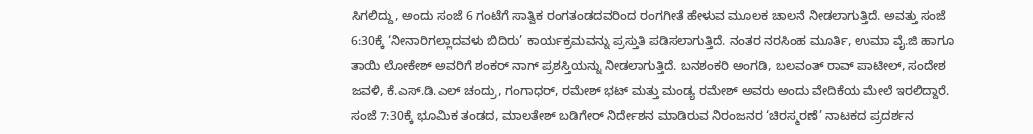ಸಿಗಲಿದ್ದು, ಅಂದು ಸಂಜೆ 6 ಗಂಟೆಗೆ ಸಾತ್ವಿಕ ರಂಗತಂಡದವರಿಂದ ರಂಗಗೀತೆ ಹೇಳುವ ಮೂಲಕ ಚಾಲನೆ ನೀಡಲಾಗುತ್ತಿದೆ. ಅವತ್ತು ಸಂಜೆ 6:30ಕ್ಕೆ ‘ನೀನಾರಿಗಲ್ಲಾದವಳು ಬಿದಿರು’ ಕಾರ್ಯಕ್ರಮವನ್ನು ಪ್ರಸ್ತುತಿ ಪಡಿಸಲಾಗುತ್ತಿದೆ. ನಂತರ ನರಸಿಂಹ ಮೂರ್ತಿ, ಉಮಾ ವೈ.ಜಿ ಹಾಗೂ ತಾಯಿ ಲೋಕೇಶ್ ಅವರಿಗೆ ಶಂಕರ್ ನಾಗ್ ಪ್ರಶಸ್ತಿಯನ್ನು ನೀಡಲಾಗುತ್ತಿದೆ. ಬನಶಂಕರಿ ಅಂಗಡಿ, ಬಲವಂತ್ ರಾವ್ ಪಾಟೀಲ್, ಸಂದೇಶ ಜವಳಿ, ಕೆ.ಎಸ್.ಡಿ.ಎಲ್ ಚಂದ್ರು, ಗಂಗಾಧರ್, ರಮೇಶ್ ಭಟ್ ಮತ್ತು ಮಂಡ್ಯ ರಮೇಶ್ ಅವರು ಅಂದು ವೇದಿಕೆಯ ಮೇಲೆ ಇರಲಿದ್ದಾರೆ. ಸಂಜೆ 7:30ಕ್ಕೆ ಭೂಮಿಕ ತಂಡದ, ಮಾಲತೇಶ್ ಬಡಿಗೇರ್ ನಿರ್ದೇಶನ ಮಾಡಿರುವ ನಿರಂಜನರ ‘ಚಿರಸ್ಮರಣೆ’ ನಾಟಕದ ಪ್ರದರ್ಶನ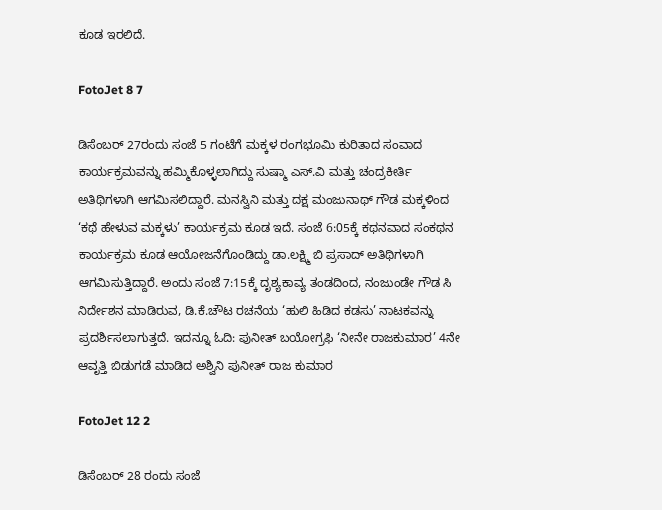ಕೂಡ ಇರಲಿದೆ.

FotoJet 8 7

ಡಿಸೆಂಬರ್ 27ರಂದು ಸಂಜೆ 5 ಗಂಟೆಗೆ ಮಕ್ಕಳ ರಂಗಭೂಮಿ ಕುರಿತಾದ ಸಂವಾದ ಕಾರ್ಯಕ್ರಮವನ್ನು ಹಮ್ಮಿಕೊಳ್ಳಲಾಗಿದ್ದು ಸುಷ್ಮಾ ಎಸ್.ವಿ ಮತ್ತು ಚಂದ್ರಕೀರ್ತಿ ಅತಿಥಿಗಳಾಗಿ ಆಗಮಿಸಲಿದ್ದಾರೆ. ಮನಸ್ವಿನಿ ಮತ್ತು ದಕ್ಷ ಮಂಜುನಾಥ್ ಗೌಡ ಮಕ್ಕಳಿಂದ ‘ಕಥೆ ಹೇಳುವ ಮಕ್ಕಳು’ ಕಾರ್ಯಕ್ರಮ ಕೂಡ ಇದೆ. ಸಂಜೆ 6:05ಕ್ಕೆ ಕಥನವಾದ ಸಂಕಥನ ಕಾರ್ಯಕ್ರಮ ಕೂಡ ಆಯೋಜನೆಗೊಂಡಿದ್ದು ಡಾ.ಲಕ್ಷ್ಮಿ ಬಿ ಪ್ರಸಾದ್ ಅತಿಥಿಗಳಾಗಿ ಆಗಮಿಸುತ್ತಿದ್ದಾರೆ. ಅಂದು ಸಂಜೆ 7:15ಕ್ಕೆ ದೃಶ್ಯಕಾವ್ಯ ತಂಡದಿಂದ, ನಂಜುಂಡೇ ಗೌಡ ಸಿ ನಿರ್ದೇಶನ ಮಾಡಿರುವ, ಡಿ.ಕೆ.ಚೌಟ ರಚನೆಯ ‘ಹುಲಿ ಹಿಡಿದ ಕಡಸು’ ನಾಟಕವನ್ನು ಪ್ರದರ್ಶಿಸಲಾಗುತ್ತದೆ. ಇದನ್ನೂ ಓದಿ: ಪುನೀತ್ ಬಯೋಗ್ರಫಿ ‘ನೀನೇ ರಾಜಕುಮಾರ’ 4ನೇ ಆವೃತ್ತಿ ಬಿಡುಗಡೆ ಮಾಡಿದ ಅಶ್ವಿನಿ ಪುನೀತ್ ರಾಜ ಕುಮಾರ

FotoJet 12 2

ಡಿಸೆಂಬರ್ 28 ರಂದು ಸಂಜೆ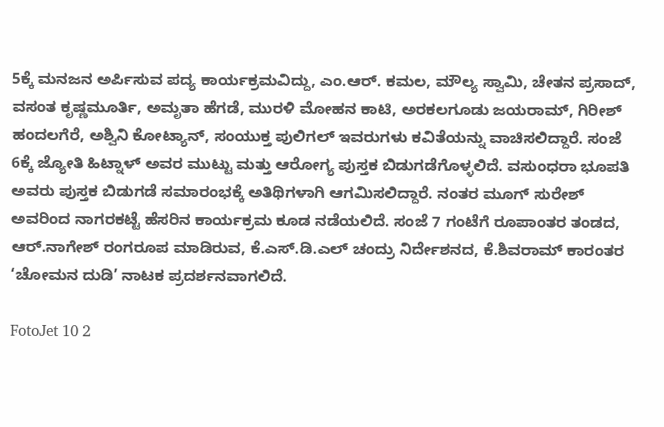5ಕ್ಕೆ ಮನಜನ ಅರ್ಪಿಸುವ ಪದ್ಯ ಕಾರ್ಯಕ್ರಮವಿದ್ದು, ಎಂ.ಆರ್. ಕಮಲ, ಮೌಲ್ಯ ಸ್ವಾಮಿ, ಚೇತನ ಪ್ರಸಾದ್, ವಸಂತ ಕೃಷ್ಣಮೂರ್ತಿ, ಅಮೃತಾ ಹೆಗಡೆ, ಮುರಳಿ ಮೋಹನ ಕಾಟಿ, ಅರಕಲಗೂಡು ಜಯರಾಮ್, ಗಿರೀಶ್ ಹಂದಲಗೆರೆ, ಅಶ್ವಿನಿ ಕೋಟ್ಯಾನ್, ಸಂಯುಕ್ತ ಪುಲಿಗಲ್ ಇವರುಗಳು ಕವಿತೆಯನ್ನು ವಾಚಿಸಲಿದ್ದಾರೆ. ಸಂಜೆ 6ಕ್ಕೆ ಜ್ಯೋತಿ ಹಿಟ್ನಾಳ್ ಅವರ ಮುಟ್ಟು ಮತ್ತು ಆರೋಗ್ಯ ಪುಸ್ತಕ ಬಿಡುಗಡೆಗೊಳ್ಳಲಿದೆ. ವಸುಂಧರಾ ಭೂಪತಿ ಅವರು ಪುಸ್ತಕ ಬಿಡುಗಡೆ ಸಮಾರಂಭಕ್ಕೆ ಅತಿಥಿಗಳಾಗಿ ಆಗಮಿಸಲಿದ್ದಾರೆ. ನಂತರ ಮೂಗ್ ಸುರೇಶ್ ಅವರಿಂದ ನಾಗರಕಟ್ಟೆ ಹೆಸರಿನ ಕಾರ್ಯಕ್ರಮ ಕೂಡ ನಡೆಯಲಿದೆ. ಸಂಜೆ 7 ಗಂಟೆಗೆ ರೂಪಾಂತರ ತಂಡದ, ಆರ್.ನಾಗೇಶ್ ರಂಗರೂಪ ಮಾಡಿರುವ, ಕೆ.ಎಸ್.ಡಿ.ಎಲ್ ಚಂದ್ರು ನಿರ್ದೇಶನದ, ಕೆ.ಶಿವರಾಮ್ ಕಾರಂತರ ‘ಚೋಮನ ದುಡಿ’ ನಾಟಕ ಪ್ರದರ್ಶನವಾಗಲಿದೆ.

FotoJet 10 2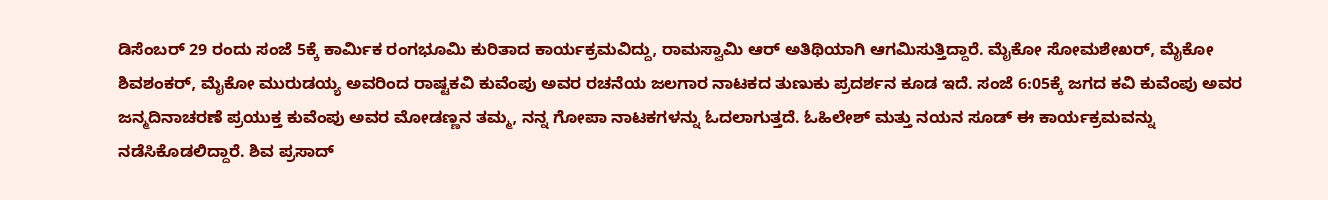ಡಿಸೆಂಬರ್ 29 ರಂದು ಸಂಜೆ 5ಕ್ಕೆ ಕಾರ್ಮಿಕ ರಂಗಭೂಮಿ ಕುರಿತಾದ ಕಾರ್ಯಕ್ರಮವಿದ್ದು, ರಾಮಸ್ವಾಮಿ ಆರ್ ಅತಿಥಿಯಾಗಿ ಆಗಮಿಸುತ್ತಿದ್ದಾರೆ. ಮೈಕೋ ಸೋಮಶೇಖರ್, ಮೈಕೋ ಶಿವಶಂಕರ್, ಮೈಕೋ ಮುರುಡಯ್ಯ ಅವರಿಂದ ರಾಷ್ಟಕವಿ ಕುವೆಂಪು ಅವರ ರಚನೆಯ ಜಲಗಾರ ನಾಟಕದ ತುಣುಕು ಪ್ರದರ್ಶನ ಕೂಡ ಇದೆ. ಸಂಜೆ 6:05ಕ್ಕೆ ಜಗದ ಕವಿ ಕುವೆಂಪು ಅವರ ಜನ್ಮದಿನಾಚರಣೆ ಪ್ರಯುಕ್ತ ಕುವೆಂಪು ಅವರ ಮೋಡಣ್ಣನ ತಮ್ಮ, ನನ್ನ ಗೋಪಾ ನಾಟಕಗಳನ್ನು ಓದಲಾಗುತ್ತದೆ. ಓಹಿಲೇಶ್ ಮತ್ತು ನಯನ ಸೂಡ್ ಈ ಕಾರ್ಯಕ್ರಮವನ್ನು ನಡೆಸಿಕೊಡಲಿದ್ದಾರೆ. ಶಿವ ಪ್ರಸಾದ್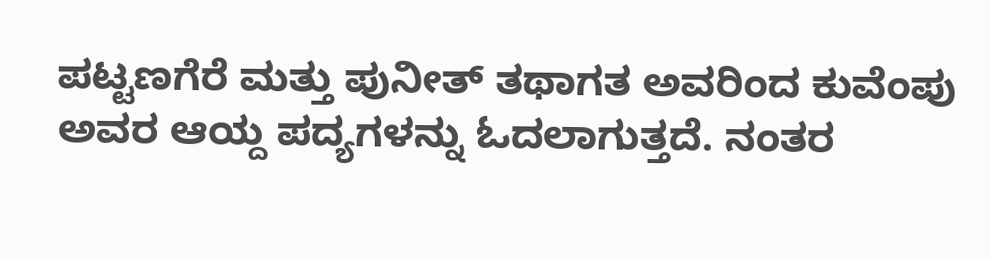ಪಟ್ಟಣಗೆರೆ ಮತ್ತು ಪುನೀತ್ ತಥಾಗತ ಅವರಿಂದ ಕುವೆಂಪು ಅವರ ಆಯ್ದ ಪದ್ಯಗಳನ್ನು ಓದಲಾಗುತ್ತದೆ. ನಂತರ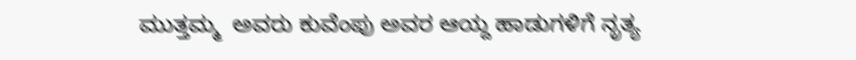ಮುತ್ತಮ್ಮ  ಅವರು ಕುವೆಂಪು ಅವರ ಆಯ್ದ ಹಾಡುಗಳಿಗೆ ನೃತ್ಯ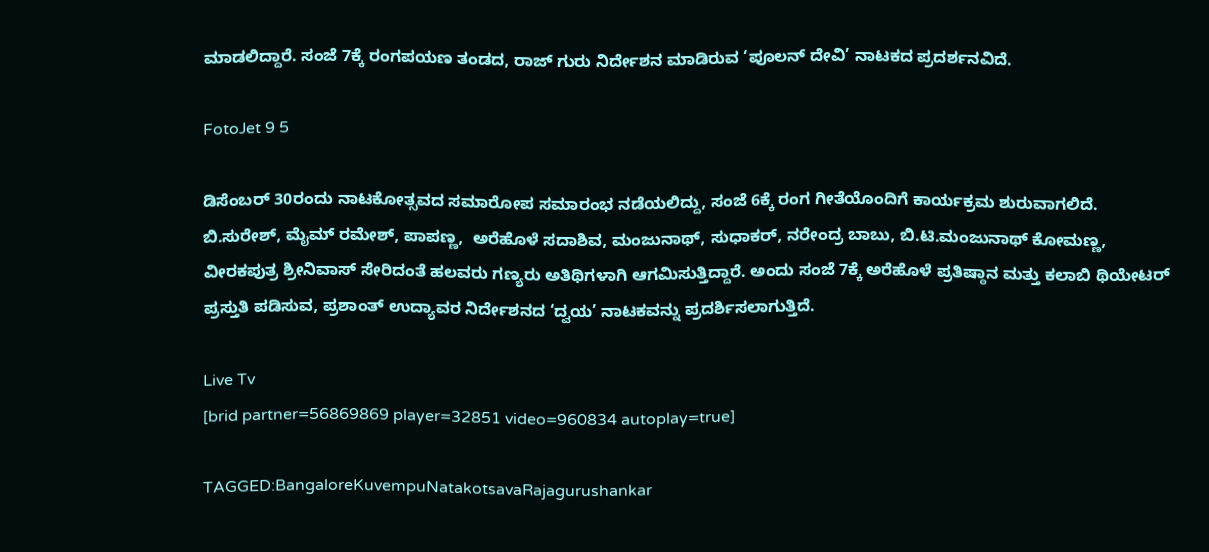ಮಾಡಲಿದ್ದಾರೆ. ಸಂಜೆ 7ಕ್ಕೆ ರಂಗಪಯಣ ತಂಡದ, ರಾಜ್ ಗುರು ನಿರ್ದೇಶನ ಮಾಡಿರುವ ‘ಪೂಲನ್ ದೇವಿ’ ನಾಟಕದ ಪ್ರದರ್ಶನವಿದೆ.

FotoJet 9 5

ಡಿಸೆಂಬರ್ 30ರಂದು ನಾಟಕೋತ್ಸವದ ಸಮಾರೋಪ ಸಮಾರಂಭ ನಡೆಯಲಿದ್ದು, ಸಂಜೆ 6ಕ್ಕೆ ರಂಗ ಗೀತೆಯೊಂದಿಗೆ ಕಾರ್ಯಕ್ರಮ ಶುರುವಾಗಲಿದೆ. ಬಿ.ಸುರೇಶ್, ಮೈಮ್ ರಮೇಶ್, ಪಾಪಣ್ಣ,  ಅರೆಹೊಳೆ ಸದಾಶಿವ, ಮಂಜುನಾಥ್, ಸುಧಾಕರ್, ನರೇಂದ್ರ ಬಾಬು, ಬಿ.ಟಿ.ಮಂಜುನಾಥ್ ಕೋಮಣ್ಣ, ವೀರಕಪುತ್ರ ಶ್ರೀನಿವಾಸ್ ಸೇರಿದಂತೆ ಹಲವರು ಗಣ್ಯರು ಅತಿಥಿಗಳಾಗಿ ಆಗಮಿಸುತ್ತಿದ್ದಾರೆ. ಅಂದು ಸಂಜೆ 7ಕ್ಕೆ ಅರೆಹೊಳೆ ಪ್ರತಿಷ್ಠಾನ ಮತ್ತು ಕಲಾಬಿ ಥಿಯೇಟರ್ ಪ್ರಸ್ತುತಿ ಪಡಿಸುವ, ಪ್ರಶಾಂತ್ ಉದ್ಯಾವರ ನಿರ್ದೇಶನದ ‘ದ್ವಯ’ ನಾಟಕವನ್ನು ಪ್ರದರ್ಶಿಸಲಾಗುತ್ತಿದೆ.

Live Tv
[brid partner=56869869 player=32851 video=960834 autoplay=true]

TAGGED:BangaloreKuvempuNatakotsavaRajagurushankar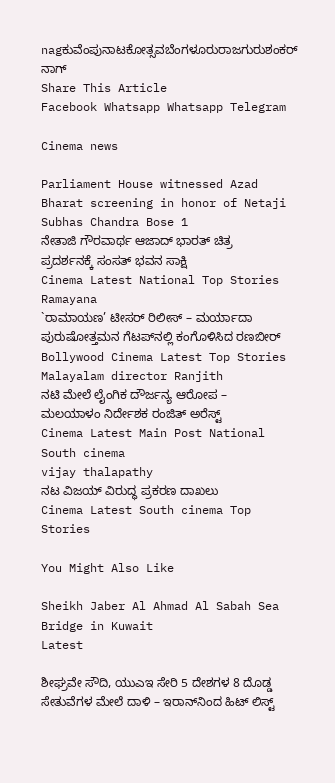nagಕುವೆಂಪುನಾಟಕೋತ್ಸವಬೆಂಗಳೂರುರಾಜಗುರುಶಂಕರ್ ನಾಗ್
Share This Article
Facebook Whatsapp Whatsapp Telegram

Cinema news

Parliament House witnessed Azad Bharat screening in honor of Netaji Subhas Chandra Bose 1
ನೇತಾಜಿ ಗೌರವಾರ್ಥ ಆಜಾದ್ ಭಾರತ್ ಚಿತ್ರ ಪ್ರದರ್ಶನಕ್ಕೆ ಸಂಸತ್ ಭವನ ಸಾಕ್ಷಿ
Cinema Latest National Top Stories
Ramayana
`ರಾಮಾಯಣ’ ಟೀಸರ್ ರಿಲೀಸ್ – ಮರ್ಯಾದಾ ಪುರುಷೋತ್ತಮನ ಗೆಟಪ್‌ನಲ್ಲಿ ಕಂಗೊಳಿಸಿದ ರಣಬೀರ್
Bollywood Cinema Latest Top Stories
Malayalam director Ranjith
ನಟಿ ಮೇಲೆ ಲೈಂಗಿಕ ದೌರ್ಜನ್ಯ ಆರೋಪ – ಮಲಯಾಳಂ ನಿರ್ದೇಶಕ ರಂಜಿತ್ ಅರೆಸ್ಟ್
Cinema Latest Main Post National South cinema
vijay thalapathy
ನಟ ವಿಜಯ್‌ ವಿರುದ್ಧ ಪ್ರಕರಣ ದಾಖಲು
Cinema Latest South cinema Top Stories

You Might Also Like

Sheikh Jaber Al Ahmad Al Sabah Sea Bridge in Kuwait
Latest

ಶೀಘ್ರವೇ ಸೌದಿ, ಯುಎಇ ಸೇರಿ 5 ದೇಶಗಳ 8 ದೊಡ್ಡ ಸೇತುವೆಗಳ ಮೇಲೆ ದಾಳಿ – ಇರಾನ್‌ನಿಂದ ಹಿಟ್‌ ಲಿಸ್ಟ್‌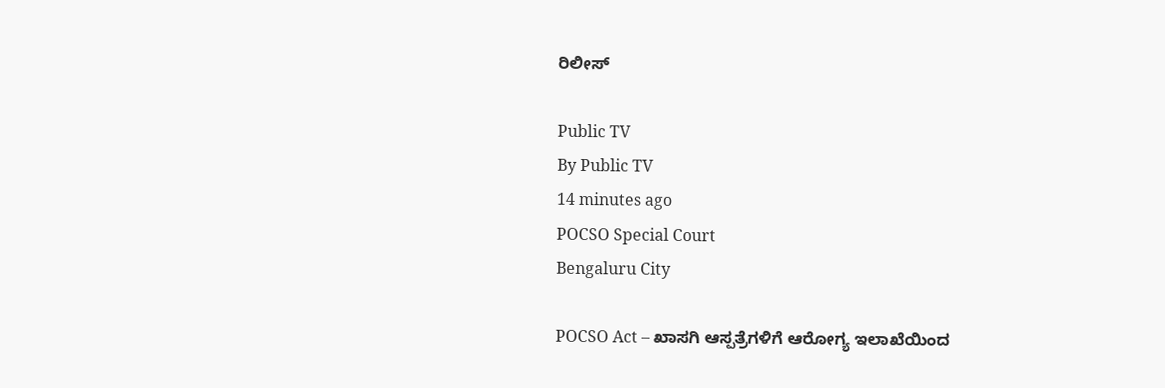ರಿಲೀಸ್‌

Public TV
By Public TV
14 minutes ago
POCSO Special Court
Bengaluru City

POCSO Act – ಖಾಸಗಿ ಆಸ್ಪತ್ರೆಗಳಿಗೆ ಆರೋಗ್ಯ ಇಲಾಖೆಯಿಂದ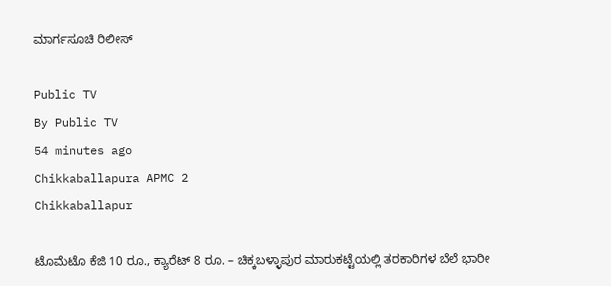ಮಾರ್ಗಸೂಚಿ ರಿಲೀಸ್

Public TV
By Public TV
54 minutes ago
Chikkaballapura APMC 2
Chikkaballapur

ಟೊಮೆಟೊ ಕೆಜಿ 10 ರೂ., ಕ್ಯಾರೆಟ್‌ 8 ರೂ. – ಚಿಕ್ಕಬಳ್ಳಾಪುರ ಮಾರುಕಟ್ಟೆಯಲ್ಲಿ ತರಕಾರಿಗಳ ಬೆಲೆ ಭಾರೀ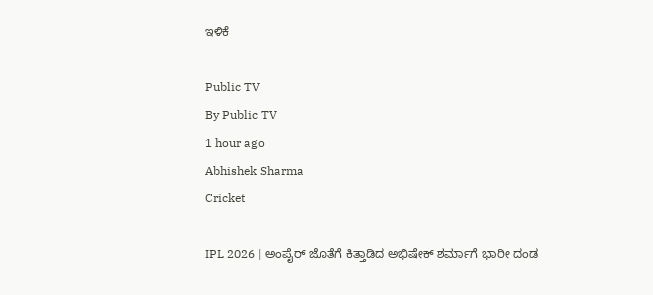ಇಳಿಕೆ

Public TV
By Public TV
1 hour ago
Abhishek Sharma
Cricket

IPL 2026 | ಅಂಪೈರ್‌ ಜೊತೆಗೆ ಕಿತ್ತಾಡಿದ ಅಭಿಷೇಕ್‌ ಶರ್ಮಾಗೆ ಭಾರೀ ದಂಡ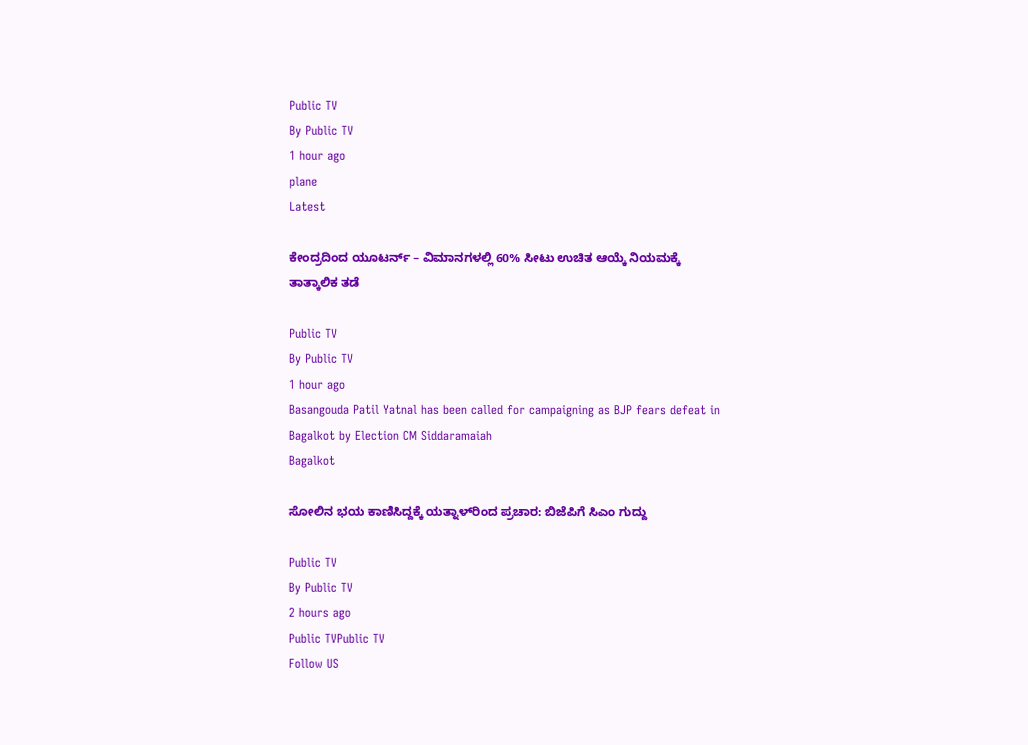Public TV
By Public TV
1 hour ago
plane
Latest

ಕೇಂದ್ರದಿಂದ ಯೂಟರ್ನ್‌ – ವಿಮಾನಗಳಲ್ಲಿ 60% ಸೀಟು ಉಚಿತ ಆಯ್ಕೆ ನಿಯಮಕ್ಕೆ ತಾತ್ಕಾಲಿಕ ತಡೆ

Public TV
By Public TV
1 hour ago
Basangouda Patil Yatnal has been called for campaigning as BJP fears defeat in Bagalkot by Election CM Siddaramaiah
Bagalkot

ಸೋಲಿನ ಭಯ ಕಾಣಿಸಿದ್ದಕ್ಕೆ ಯತ್ನಾಳ್‌ರಿಂದ ಪ್ರಚಾರ: ಬಿಜೆಪಿಗೆ ಸಿಎಂ ಗುದ್ದು

Public TV
By Public TV
2 hours ago
Public TVPublic TV
Follow US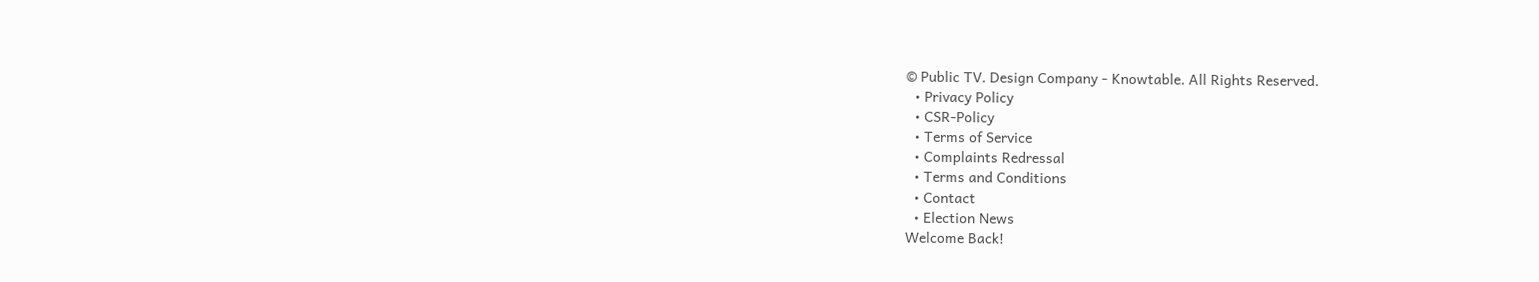© Public TV. Design Company - Knowtable. All Rights Reserved.
  • Privacy Policy
  • CSR-Policy
  • Terms of Service
  • Complaints Redressal
  • Terms and Conditions
  • Contact
  • Election News
Welcome Back!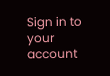Sign in to your account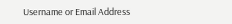Username or Email Address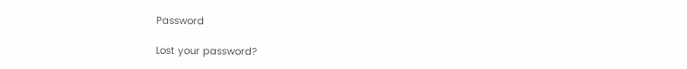Password

Lost your password?